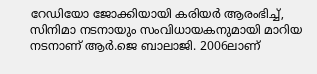റേഡിയോ ജോക്കിയായി കരിയര്‍ ആരംഭിച്ച്, സിനിമാ നടനായും സംവിധായകനുമായി മാറിയ നടനാണ് ആര്‍.ജെ ബാലാജി. 2006ലാണ്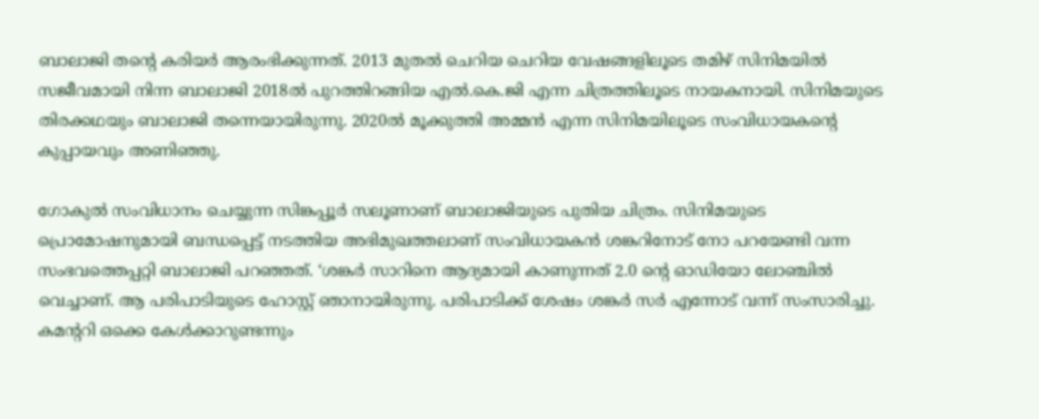ബാലാജി തന്റെ കരിയര്‍ ആരംഭിക്കുന്നത്. 2013 മുതല്‍ ചെറിയ ചെറിയ വേഷങ്ങളിലൂടെ തമിഴ് സിനിമയില്‍ സജീവമായി നിന്ന ബാലാജി 2018ല്‍ പുറത്തിറങ്ങിയ എല്‍.കെ.ജി എന്ന ചിത്രത്തിലൂടെ നായകനായി. സിനിമയുടെ തിരക്കഥയും ബാലാജി തന്നെയായിരുന്നു. 2020ല്‍ മൂക്കുത്തി അമ്മന്‍ എന്ന സിനിമയിലൂടെ സംവിധായകന്റെ കുപ്പായവും അണിഞ്ഞു.

ഗോകുല്‍ സംവിധാനം ചെയ്യുന്ന സിങ്കപ്പൂര്‍ സലൂണാണ് ബാലാജിയുടെ പുതിയ ചിത്രം. സിനിമയുടെ പ്രൊമോഷനുമായി ബന്ധപ്പെട്ട് നടത്തിയ അഭിമുഖത്തലാണ് സംവിധായകന്‍ ശങ്കറിനോട് നോ പറയേണ്ടി വന്ന സംഭവത്തെപ്പറ്റി ബാലാജി പറഞ്ഞത്. ‘ശങ്കര്‍ സാറിനെ ആദ്യമായി കാണുന്നത് 2.0 ന്റെ ഓഡിയോ ലോഞ്ചില്‍ വെച്ചാണ്. ആ പരിപാടിയുടെ ഹോസ്റ്റ് ഞാനായിരുന്നു. പരിപാടിക്ക് ശേഷം ശങ്കര്‍ സര്‍ എന്നോട് വന്ന് സംസാരിച്ചു. കമന്ററി ഒക്കെ കേള്‍ക്കാറുണ്ടന്നും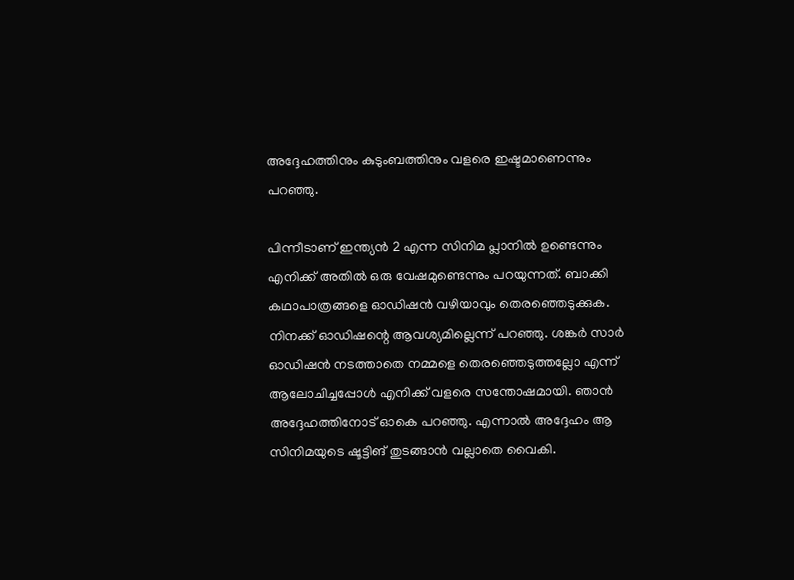അദ്ദേഹത്തിനും കുടുംബത്തിനും വളരെ ഇഷ്ടമാണെന്നും പറഞ്ഞു.

പിന്നീടാണ് ഇന്ത്യന്‍ 2 എന്ന സിനിമ പ്ലാനില്‍ ഉണ്ടെന്നും എനിക്ക് അതില്‍ ഒരു വേഷമുണ്ടെന്നും പറയുന്നത്. ബാക്കി കഥാപാത്രങ്ങളെ ഓഡിഷന്‍ വഴിയാവും തെരഞ്ഞെടുക്കുക. നിനക്ക് ഓഡിഷന്റെ ആവശ്യമില്ലെന്ന് പറഞ്ഞു. ശങ്കര്‍ സാര്‍ ഓഡിഷന്‍ നടത്താതെ നമ്മളെ തെരഞ്ഞെടുത്തല്ലോ എന്ന് ആലോചിച്ചപ്പോള്‍ എനിക്ക് വളരെ സന്തോഷമായി. ഞാന്‍ അദ്ദേഹത്തിനോട് ഓകെ പറഞ്ഞു. എന്നാല്‍ അദ്ദേഹം ആ സിനിമയുടെ ഷൂട്ടിങ് തുടങ്ങാന്‍ വല്ലാതെ വൈകി.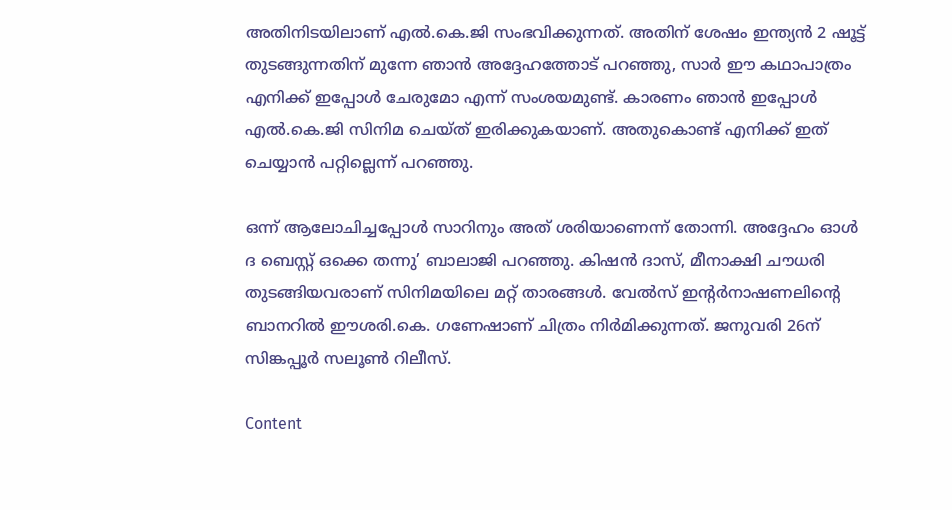അതിനിടയിലാണ് എല്‍.കെ.ജി സംഭവിക്കുന്നത്. അതിന് ശേഷം ഇന്ത്യന്‍ 2 ഷൂട്ട് തുടങ്ങുന്നതിന് മുന്നേ ഞാന്‍ അദ്ദേഹത്തോട് പറഞ്ഞു, സാര്‍ ഈ കഥാപാത്രം എനിക്ക് ഇപ്പോള്‍ ചേരുമോ എന്ന് സംശയമുണ്ട്. കാരണം ഞാന്‍ ഇപ്പോള്‍ എല്‍.കെ.ജി സിനിമ ചെയ്ത് ഇരിക്കുകയാണ്. അതുകൊണ്ട് എനിക്ക് ഇത് ചെയ്യാന്‍ പറ്റില്ലെന്ന് പറഞ്ഞു.

ഒന്ന് ആലോചിച്ചപ്പോള്‍ സാറിനും അത് ശരിയാണെന്ന് തോന്നി. അദ്ദേഹം ഓള്‍ ദ ബെസ്റ്റ് ഒക്കെ തന്നു’ ബാലാജി പറഞ്ഞു. കിഷന്‍ ദാസ്, മീനാക്ഷി ചൗധരി തുടങ്ങിയവരാണ് സിനിമയിലെ മറ്റ് താരങ്ങള്‍. വേല്‍സ് ഇന്റര്‍നാഷണലിന്റെ ബാനറില്‍ ഈശരി.കെ. ഗണേഷാണ് ചിത്രം നിര്‍മിക്കുന്നത്. ജനുവരി 26ന് സിങ്കപ്പൂര്‍ സലൂണ്‍ റിലീസ്.

Content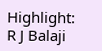Highlight: R J Balaji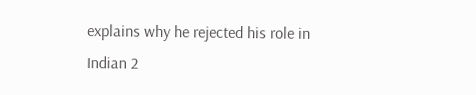explains why he rejected his role in Indian 2